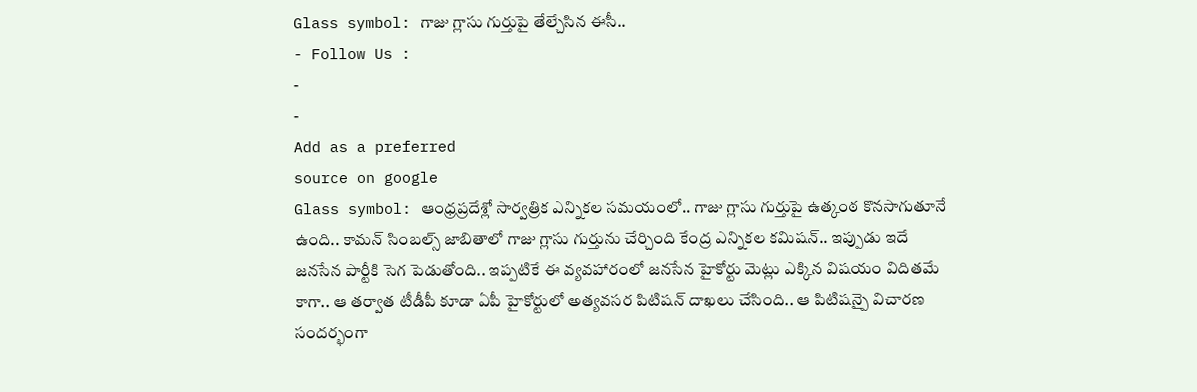Glass symbol: గాజు గ్లాసు గుర్తుపై తేల్చేసిన ఈసీ..
- Follow Us :
-
-
Add as a preferred
source on google
Glass symbol: ఆంధ్రప్రదేశ్లో సార్వత్రిక ఎన్నికల సమయంలో.. గాజు గ్లాసు గుర్తుపై ఉత్కంఠ కొనసాగుతూనే ఉంది.. కామన్ సింబల్స్ జాబితాలో గాజు గ్లాసు గుర్తును చేర్చింది కేంద్ర ఎన్నికల కమిషన్.. ఇప్పుడు ఇదే జనసేన పార్టీకి సెగ పెడుతోంది.. ఇప్పటికే ఈ వ్యవహారంలో జనసేన హైకోర్టు మెట్లు ఎక్కిన విషయం విదితమే కాగా.. ఆ తర్వాత టీడీపీ కూడా ఏపీ హైకోర్టులో అత్యవసర పిటిషన్ దాఖలు చేసింది.. ఆ పిటిషన్పై విచారణ సందర్భంగా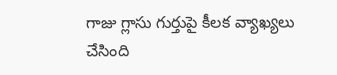గాజు గ్లాసు గుర్తుపై కీలక వ్యాఖ్యలు చేసింది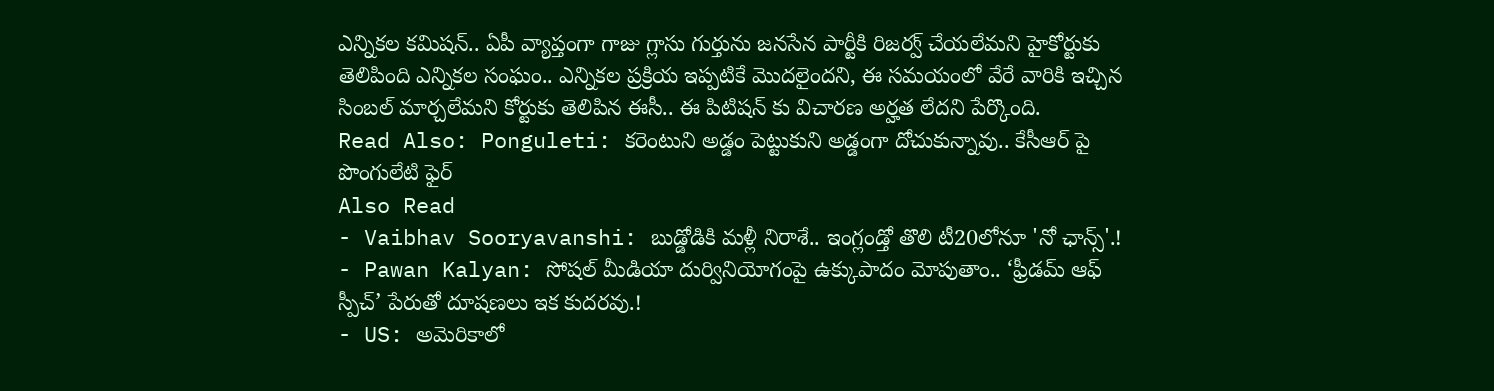ఎన్నికల కమిషన్.. ఏపీ వ్యాప్తంగా గాజు గ్లాసు గుర్తును జనసేన పార్టీకి రిజర్వ్ చేయలేమని హైకోర్టుకు తెలిపింది ఎన్నికల సంఘం.. ఎన్నికల ప్రక్రియ ఇప్పటికే మొదలైందని, ఈ సమయంలో వేరే వారికి ఇచ్చిన సింబల్ మార్చలేమని కోర్టుకు తెలిపిన ఈసీ.. ఈ పిటిషన్ కు విచారణ అర్హత లేదని పేర్కొంది.
Read Also: Ponguleti: కరెంటుని అడ్డం పెట్టుకుని అడ్డంగా దోచుకున్నావు.. కేసీఆర్ పై పొంగులేటి ఫైర్
Also Read
- Vaibhav Sooryavanshi: బుడ్డోడికి మళ్లీ నిరాశే.. ఇంగ్లండ్తో తొలి టీ20లోనూ 'నో ఛాన్స్'.!
- Pawan Kalyan: సోషల్ మీడియా దుర్వినియోగంపై ఉక్కుపాదం మోపుతాం.. ‘ఫ్రీడమ్ ఆఫ్ స్పీచ్’ పేరుతో దూషణలు ఇక కుదరవు.!
- US: అమెరికాలో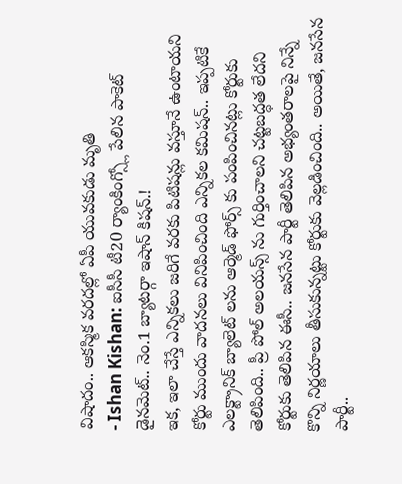విషాదం.. ఆకస్మిక వరదల్లో ఏపీ యువకుడు మృతి
- Ishan Kishan: ఐసీసీ టీ20 ర్యాంకింగ్స్లో పేలిన పాకెట్ డైనమెట్.. నెం.1 బ్యాటర్గా ఇషాన్ కిషన్.!
ఇక, ఇలా చేస్తే ఎన్నికలు జరిగే వరకు పిటిషన్లు వస్తూనే ఉంటాయని కోర్టు ముందు వాదనలు వినిపించింది ఎన్నికల కమిషన్.. ఇప్పటికే ఎలక్ట్రానిక్ బ్యాలెట్ లను ఆర్మెడ్ ఫోర్స్ కు పంపించినట్లు కోర్టుకు తెలిపింది.. ప్రీ పోల్ అలయన్స్ ను గుర్తించాలని చట్టబద్ధత లేదని కోర్టుకు తెలిపిన ఈసీ.. జనసేన పార్టీ తెలిపిన అభ్యంతరాలపై నిన్నే కొన్ని నిర్ణయాలు తీసుకున్నట్టు కోర్టుకు వెల్లడించింది.. అయితే, జనసేన పార్టీ..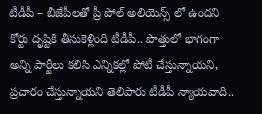టీడీపీ – బీజేపీలతో ప్రీ పోల్ అలియెన్స్ లో ఉందని కోర్టు దృష్టికి తీసుకెళ్లింది టీడీపీ.. పొత్తులో భాగంగా అన్ని పార్టీలు కలిసి ఎన్నికల్లో పోటీ చేస్తున్నాయని, ప్రచారం చేస్తున్నాయని తెలిపారు టీడీపీ న్యాయవాది..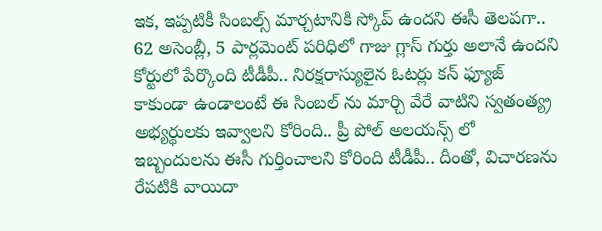ఇక, ఇప్పటికీ సింబల్స్ మార్చటానికి స్కోప్ ఉందని ఈసీ తెలపగా.. 62 అసెంబ్లీ, 5 పార్లమెంట్ పరిధిలో గాజు గ్లాస్ గుర్తు అలానే ఉందని కోర్టులో పేర్కొంది టీడీపీ.. నిరక్షరాస్యులైన ఓటర్లు కన్ ఫ్యూజ్ కాకుండా ఉండాలంటే ఈ సింబల్ ను మార్చి వేరే వాటిని స్వతంత్య్ర అభ్యర్థులకు ఇవ్వాలని కోరింది.. ప్రీ పోల్ అలయన్స్ లో ఇబ్బందులను ఈసీ గుర్తించాలని కోరింది టీడీపీ.. దీంతో, విచారణను రేపటికి వాయిదా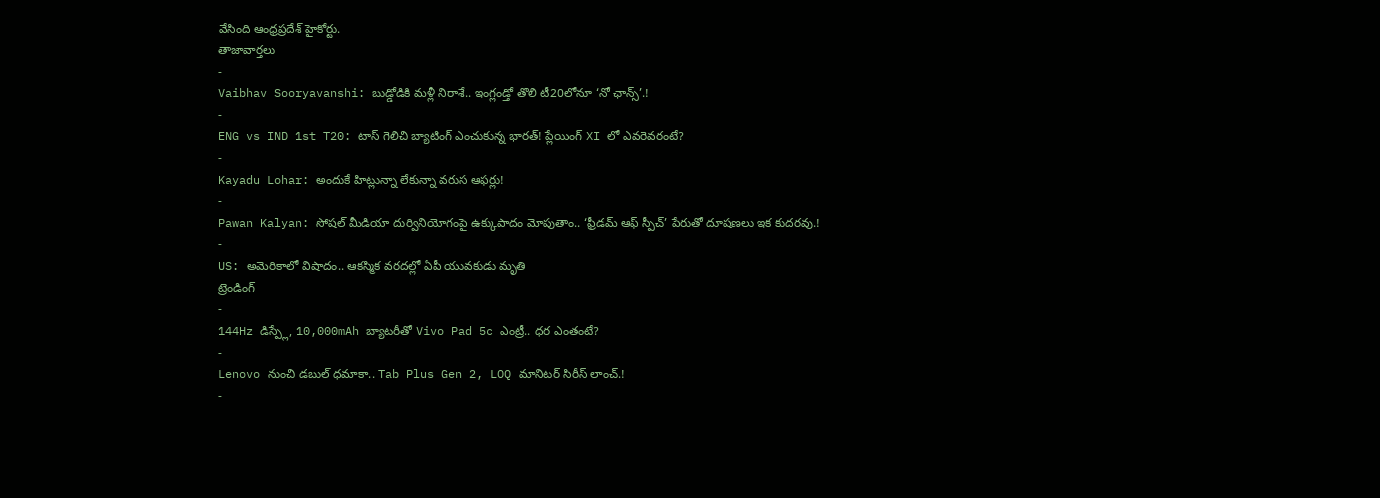వేసింది ఆంధ్రప్రదేశ్ హైకోర్టు.
తాజావార్తలు
-
Vaibhav Sooryavanshi: బుడ్డోడికి మళ్లీ నిరాశే.. ఇంగ్లండ్తో తొలి టీ20లోనూ ‘నో ఛాన్స్’.!
-
ENG vs IND 1st T20: టాస్ గెలిచి బ్యాటింగ్ ఎంచుకున్న భారత్! ప్లేయింగ్ XI లో ఎవరెవరంటే?
-
Kayadu Lohar: అందుకే హిట్లున్నా లేకున్నా వరుస ఆఫర్లు!
-
Pawan Kalyan: సోషల్ మీడియా దుర్వినియోగంపై ఉక్కుపాదం మోపుతాం.. ‘ఫ్రీడమ్ ఆఫ్ స్పీచ్’ పేరుతో దూషణలు ఇక కుదరవు.!
-
US: అమెరికాలో విషాదం.. ఆకస్మిక వరదల్లో ఏపీ యువకుడు మృతి
ట్రెండింగ్
-
144Hz డిస్ప్లే, 10,000mAh బ్యాటరీతో Vivo Pad 5c ఎంట్రీ.. ధర ఎంతంటే?
-
Lenovo నుంచి డబుల్ ధమాకా.. Tab Plus Gen 2, LOQ మానిటర్ సిరీస్ లాంచ్.!
-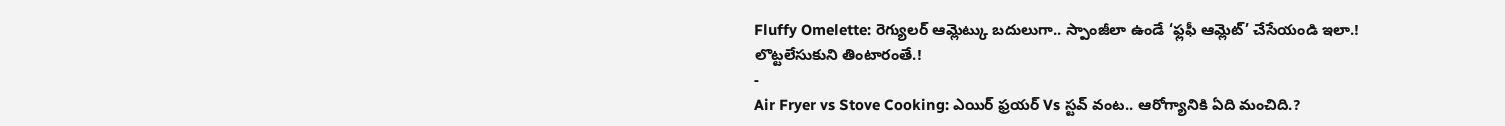Fluffy Omelette: రెగ్యులర్ ఆమ్లెట్కు బదులుగా.. స్పాంజీలా ఉండే ‘ఫ్లఫీ ఆమ్లెట్’ చేసేయండి ఇలా.! లొట్టలేసుకుని తింటారంతే.!
-
Air Fryer vs Stove Cooking: ఎయిర్ ఫ్రయర్ Vs స్టవ్ వంట.. ఆరోగ్యానికి ఏది మంచిది.?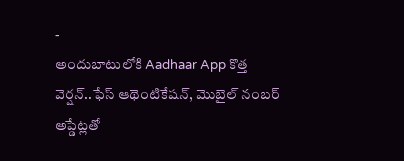-
అందుబాటులోకి Aadhaar App కొత్త వెర్షన్..ఫేస్ ఆథెంటికేషన్, మొబైల్ నంబర్ అప్డేట్లతో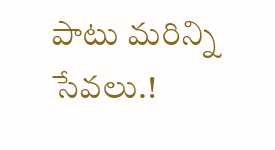పాటు మరిన్ని సేవలు.!